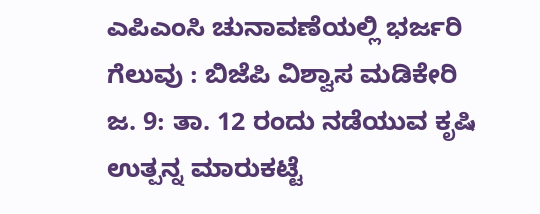ಎಪಿಎಂಸಿ ಚುನಾವಣೆಯಲ್ಲಿ ಭರ್ಜರಿ ಗೆಲುವು : ಬಿಜೆಪಿ ವಿಶ್ವಾಸ ಮಡಿಕೇರಿ ಜ. 9: ತಾ. 12 ರಂದು ನಡೆಯುವ ಕೃಷಿ ಉತ್ಪನ್ನ ಮಾರುಕಟ್ಟೆ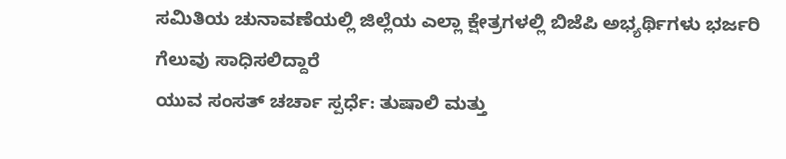ಸಮಿತಿಯ ಚುನಾವಣೆಯಲ್ಲಿ ಜಿಲ್ಲೆಯ ಎಲ್ಲಾ ಕ್ಷೇತ್ರಗಳಲ್ಲಿ ಬಿಜೆಪಿ ಅಭ್ಯರ್ಥಿಗಳು ಭರ್ಜರಿ ಗೆಲುವು ಸಾಧಿಸಲಿದ್ದಾರೆ
ಯುವ ಸಂಸತ್ ಚರ್ಚಾ ಸ್ಪರ್ಧೆ: ತುಷಾಲಿ ಮತ್ತು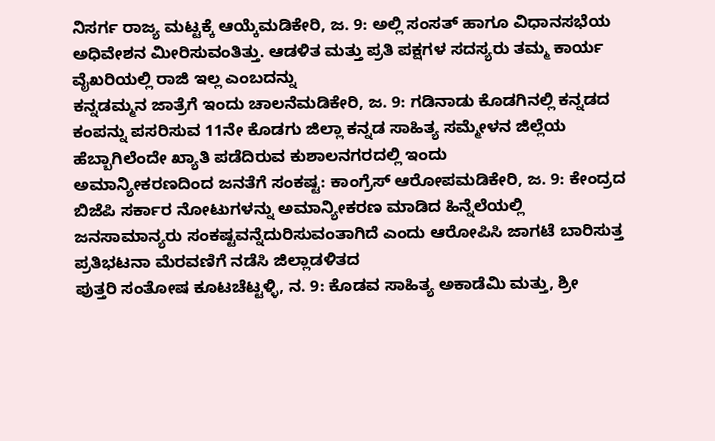ನಿಸರ್ಗ ರಾಜ್ಯ ಮಟ್ಟಕ್ಕೆ ಆಯ್ಕೆಮಡಿಕೇರಿ, ಜ. 9: ಅಲ್ಲಿ ಸಂಸತ್ ಹಾಗೂ ವಿಧಾನಸಭೆಯ ಅಧಿವೇಶನ ಮೀರಿಸುವಂತಿತ್ತು. ಆಡಳಿತ ಮತ್ತು ಪ್ರತಿ ಪಕ್ಷಗಳ ಸದಸ್ಯರು ತಮ್ಮ ಕಾರ್ಯ ವೈಖರಿಯಲ್ಲಿ ರಾಜಿ ಇಲ್ಲ ಎಂಬದನ್ನು
ಕನ್ನಡಮ್ಮನ ಜಾತ್ರೆಗೆ ಇಂದು ಚಾಲನೆಮಡಿಕೇರಿ, ಜ. 9: ಗಡಿನಾಡು ಕೊಡಗಿನಲ್ಲಿ ಕನ್ನಡದ ಕಂಪನ್ನು ಪಸರಿಸುವ 11ನೇ ಕೊಡಗು ಜಿಲ್ಲಾ ಕನ್ನಡ ಸಾಹಿತ್ಯ ಸಮ್ಮೇಳನ ಜಿಲ್ಲೆಯ ಹೆಬ್ಬಾಗಿಲೆಂದೇ ಖ್ಯಾತಿ ಪಡೆದಿರುವ ಕುಶಾಲನಗರದಲ್ಲಿ ಇಂದು
ಅಮಾನ್ಯೀಕರಣದಿಂದ ಜನತೆಗೆ ಸಂಕಷ್ಟ: ಕಾಂಗ್ರೆಸ್ ಆರೋಪಮಡಿಕೇರಿ, ಜ. 9: ಕೇಂದ್ರದ ಬಿಜೆಪಿ ಸರ್ಕಾರ ನೋಟುಗಳನ್ನು ಅಮಾನ್ಯೀಕರಣ ಮಾಡಿದ ಹಿನ್ನೆಲೆಯಲ್ಲಿ ಜನಸಾಮಾನ್ಯರು ಸಂಕಷ್ಟವನ್ನೆದುರಿಸುವಂತಾಗಿದೆ ಎಂದು ಆರೋಪಿಸಿ ಜಾಗಟೆ ಬಾರಿಸುತ್ತ ಪ್ರತಿಭಟನಾ ಮೆರವಣಿಗೆ ನಡೆಸಿ ಜಿಲ್ಲಾಡಳಿತದ
ಪುತ್ತರಿ ಸಂತೋಷ ಕೂಟಚೆಟ್ಟಳ್ಳಿ, ನ. 9: ಕೊಡವ ಸಾಹಿತ್ಯ ಅಕಾಡೆಮಿ ಮತ್ತು, ಶ್ರೀ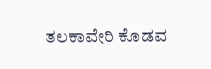ತಲಕಾವೇರಿ ಕೊಡವ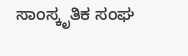ಸಾಂಸ್ಕೃತಿಕ ಸಂಘ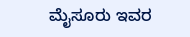ಮೈಸೂರು ಇವರ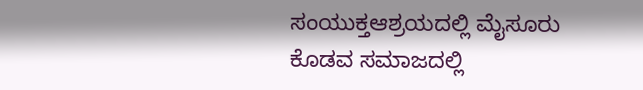ಸಂಯುಕ್ತಆಶ್ರಯದಲ್ಲಿ ಮೈಸೂರು ಕೊಡವ ಸಮಾಜದಲ್ಲಿ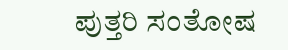ಪುತ್ತರಿ ಸಂತೋಷ